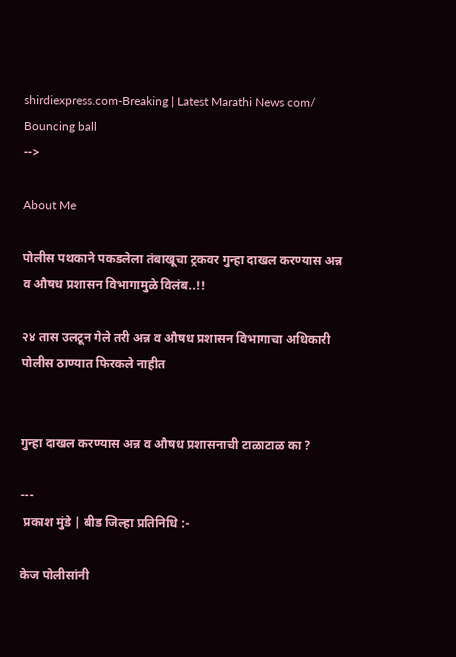shirdiexpress.com-Breaking | Latest Marathi News com/
Bouncing ball
-->

About Me

पोलीस पथकाने पकडलेला तंबाखूचा ट्रकवर गुन्हा दाखल करण्यास अन्न व औषध प्रशासन विभागामुळे विलंब..!!

२४ तास उलटून गेले तरी अन्न व औषध प्रशासन विभागाचा अधिकारी पोलीस ठाण्यात फिरकले नाहीत


गुन्हा दाखल करण्यास अन्न व औषध प्रशासनाची टाळाटाळ का ?

---
 प्रकाश मुंडे | बीड जिल्हा प्रतिनिधि :-

केज पोलीसांनी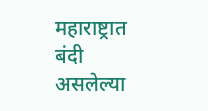महाराष्ट्रात बंदी असलेल्या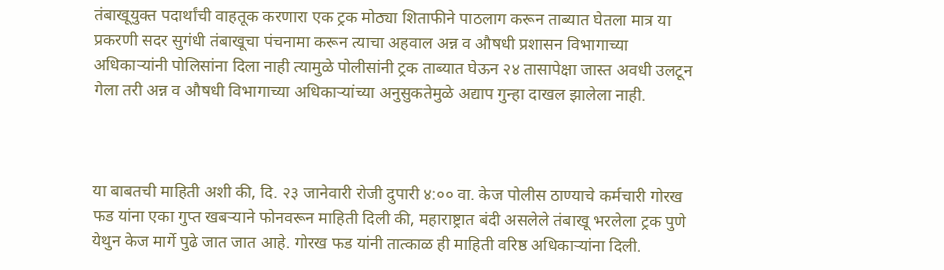तंबाखूयुक्त पदार्थांची वाहतूक करणारा एक ट्रक मोठ्या शिताफीने पाठलाग करून ताब्यात घेतला मात्र या प्रकरणी सदर सुगंधी तंबाखूचा पंचनामा करून त्याचा अहवाल अन्न व औषधी प्रशासन विभागाच्या अधिकाऱ्यांनी पोलिसांना दिला नाही त्यामुळे पोलीसांनी ट्रक ताब्यात घेऊन २४ तासापेक्षा जास्त अवधी उलटून गेला तरी अन्न व औषधी विभागाच्या अधिकाऱ्यांच्या अनुसुकतेमुळे अद्याप गुन्हा दाखल झालेला नाही.



या बाबतची माहिती अशी की, दि. २३ जानेवारी रोजी दुपारी ४:०० वा. केज पोलीस ठाण्याचे कर्मचारी गोरख फड यांना एका गुप्त खबऱ्याने फोनवरून माहिती दिली की, महाराष्ट्रात बंदी असलेले तंबाखू भरलेला ट्रक पुणे येथुन केज मार्गे पुढे जात जात आहे. गोरख फड यांनी तात्काळ ही माहिती वरिष्ठ अधिकाऱ्यांना दिली.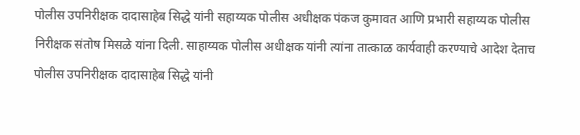पोलीस उपनिरीक्षक दादासाहेब सिद्धे यांनी सहाय्यक पोलीस अधीक्षक पंकज कुमावत आणि प्रभारी सहाय्यक पोलीस निरीक्षक संतोष मिसळे यांना दिली. साहाय्यक पोलीस अधीक्षक यांनी त्यांना तात्काळ कार्यवाही करण्याचे आदेश देताच पोलीस उपनिरीक्षक दादासाहेब सिद्धे यांनी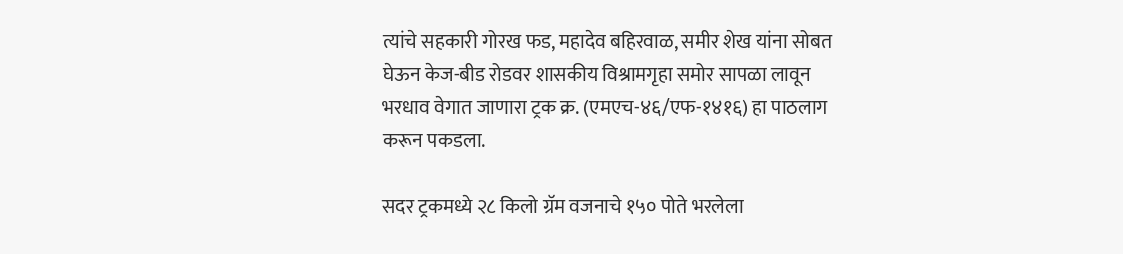त्यांचे सहकारी गोरख फड, महादेव बहिरवाळ, समीर शेख यांना सोबत घेऊन केज-बीड रोडवर शासकीय विश्रामगृहा समोर सापळा लावून भरधाव वेगात जाणारा ट्रक क्र. (एमएच-४६/एफ-१४१६) हा पाठलाग करून पकडला.

सदर ट्रकमध्ये २८ किलो ग्रॅम वजनाचे १५० पोते भरलेला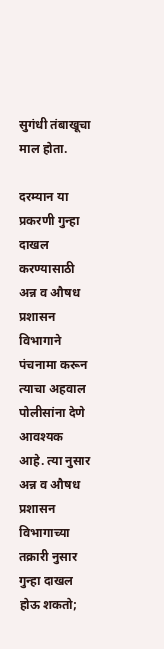सुगंधी तंबाखूचा माल होता.

दरम्यान या प्रकरणी गुन्हा दाखल करण्यासाठी अन्न व औषध प्रशासन विभागाने पंचनामा करून त्याचा अहवाल पोलीसांना देणे आवश्यक आहे. त्या नुसार अन्न व औषध प्रशासन विभागाच्या तक्रारी नुसार गुन्हा दाखल होऊ शकतो;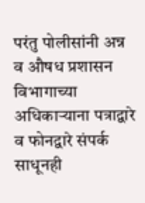परंतु पोलीसांनी अन्न व औषध प्रशासन विभागाच्या अधिकाऱ्याना पत्राद्वारे व फोनद्वारे संपर्क साधूनही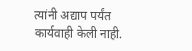त्यांनी अद्याप पर्यंत कार्यवाही केली नाही.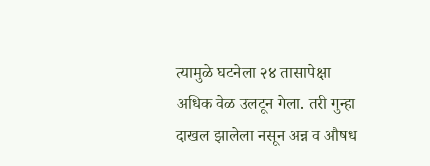त्यामुळे घटनेला २४ तासापेक्षा अधिक वेळ उलटून गेला. तरी गुन्हा दाखल झालेला नसून अन्न व औषध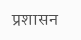प्रशासन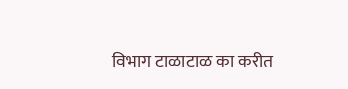विभाग टाळाटाळ का करीत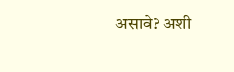असावे? अशी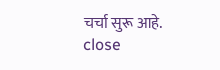चर्चा सुरू आहे.
close